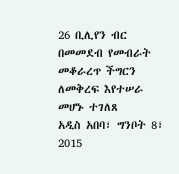26 ቢሊየን ብር በመመደብ የመብራት መቆራረጥ ችግርን ለመቅረፍ እየተሠራ መሆኑ ተገለጸ
አዲስ አበባ፣ ግንቦት 8፣ 2015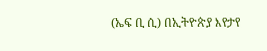(ኤፍ ቢ ሲ) በኢትዮጵያ እየታየ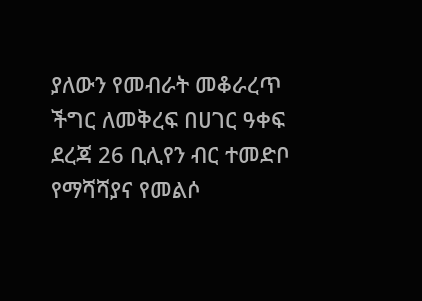ያለውን የመብራት መቆራረጥ ችግር ለመቅረፍ በሀገር ዓቀፍ ደረጃ 26 ቢሊየን ብር ተመድቦ የማሻሻያና የመልሶ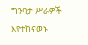ግንባታ ሥራዎች እየተከናወኑ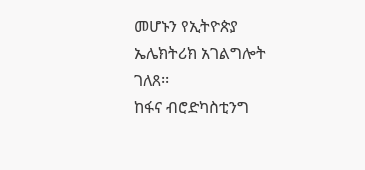መሆኑን የኢትዮጵያ ኤሌክትሪክ አገልግሎት ገለጸ፡፡
ከፋና ብሮድካስቲንግ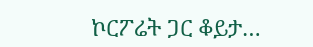ኮርፖሬት ጋር ቆይታ…